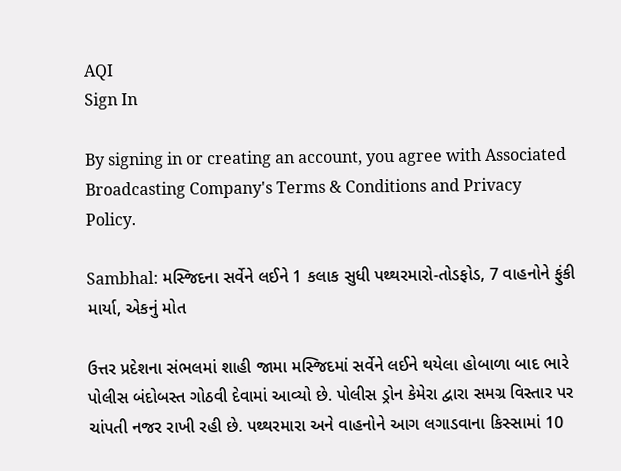AQI
Sign In

By signing in or creating an account, you agree with Associated Broadcasting Company's Terms & Conditions and Privacy Policy.

Sambhal: મસ્જિદના સર્વેને લઈને 1 કલાક સુધી પથ્થરમારો-તોડફોડ, 7 વાહનોને ફુંકી માર્યા, એકનું મોત

ઉત્તર પ્રદેશના સંભલમાં શાહી જામા મસ્જિદમાં સર્વેને લઈને થયેલા હોબાળા બાદ ભારે પોલીસ બંદોબસ્ત ગોઠવી દેવામાં આવ્યો છે. પોલીસ ડ્રોન કેમેરા દ્વારા સમગ્ર વિસ્તાર પર ચાંપતી નજર રાખી રહી છે. પથ્થરમારા અને વાહનોને આગ લગાડવાના કિસ્સામાં 10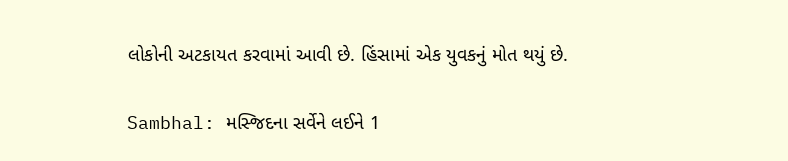લોકોની અટકાયત કરવામાં આવી છે. હિંસામાં એક યુવકનું મોત થયું છે.

Sambhal: મસ્જિદના સર્વેને લઈને 1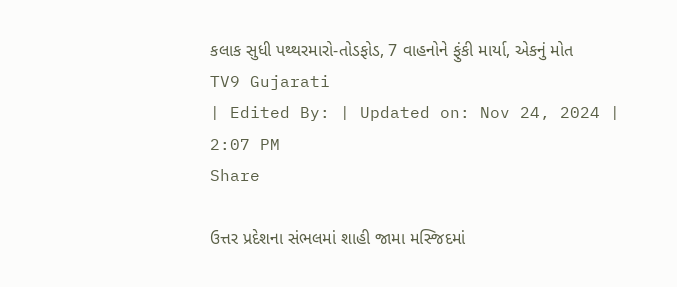કલાક સુધી પથ્થરમારો-તોડફોડ, 7 વાહનોને ફુંકી માર્યા, એકનું મોત
TV9 Gujarati
| Edited By: | Updated on: Nov 24, 2024 | 2:07 PM
Share

ઉત્તર પ્રદેશના સંભલમાં શાહી જામા મસ્જિદમાં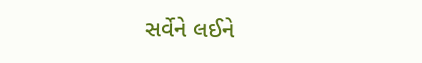સર્વેને લઈને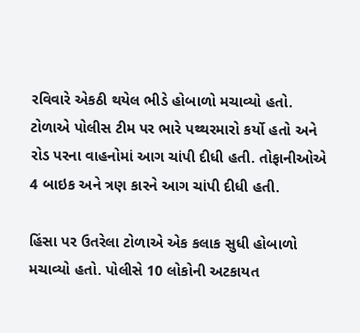રવિવારે એકઠી થયેલ ભીડે હોબાળો મચાવ્યો હતો. ટોળાએ પોલીસ ટીમ પર ભારે પથ્થરમારો કર્યો હતો અને રોડ પરના વાહનોમાં આગ ચાંપી દીધી હતી. તોફાનીઓએ 4 બાઇક અને ત્રણ કારને આગ ચાંપી દીધી હતી.

હિંસા પર ઉતરેલા ટોળાએ એક કલાક સુધી હોબાળો મચાવ્યો હતો. પોલીસે 10 લોકોની અટકાયત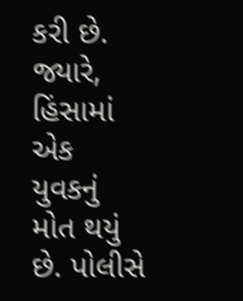કરી છે. જ્યારે, હિંસામાં એક યુવકનું મોત થયું છે. પોલીસે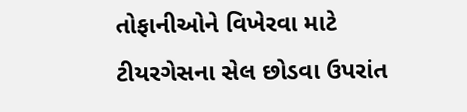તોફાનીઓને વિખેરવા માટે ટીયરગેસના સેલ છોડવા ઉપરાંત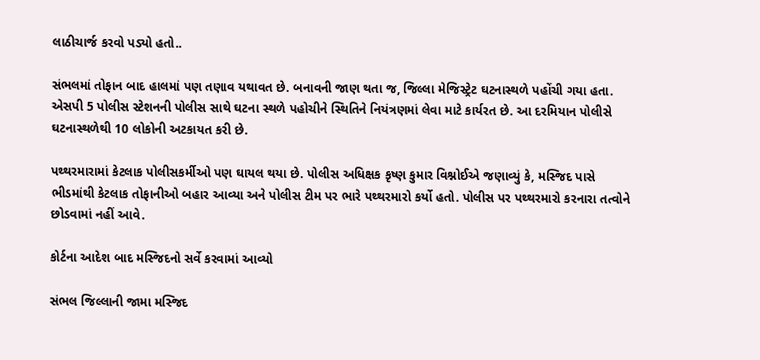લાઠીચાર્જ કરવો પડ્યો હતો..

સંભલમાં તોફાન બાદ હાલમાં પણ તણાવ યથાવત છે. બનાવની જાણ થતા જ, જિલ્લા મેજિસ્ટ્રેટ ઘટનાસ્થળે પહોંચી ગયા હતા. એસપી 5 પોલીસ સ્ટેશનની પોલીસ સાથે ઘટના સ્થળે પહોચીને સ્થિતિને નિયંત્રણમાં લેવા માટે કાર્યરત છે. આ દરમિયાન પોલીસે ઘટનાસ્થળેથી 10 લોકોની અટકાયત કરી છે.

પથ્થરમારામાં કેટલાક પોલીસકર્મીઓ પણ ઘાયલ થયા છે. પોલીસ અધિક્ષક કૃષ્ણ કુમાર વિશ્નોઈએ જણાવ્યું કે, મસ્જિદ પાસે ભીડમાંથી કેટલાક તોફાનીઓ બહાર આવ્યા અને પોલીસ ટીમ પર ભારે પથ્થરમારો કર્યો હતો. પોલીસ પર પથ્થરમારો કરનારા તત્વોને છોડવામાં નહીં આવે.

કોર્ટના આદેશ બાદ મસ્જિદનો સર્વે કરવામાં આવ્યો

સંભલ જિલ્લાની જામા મસ્જિદ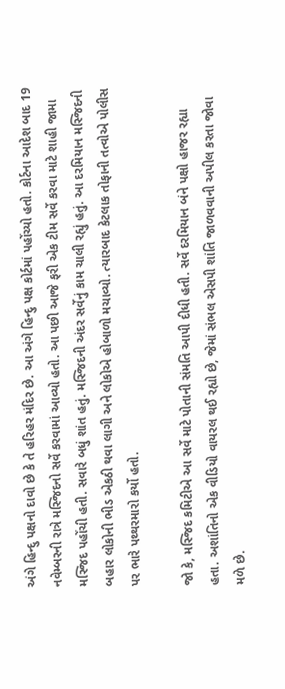અંગે હિન્દુ પક્ષનો દાવો છે કે તે હરિહર મંદિર છે. આ અંગે હિન્દુ પક્ષ કોર્ટમાં પહોંચ્યો હતો. કોર્ટના આદેશ બાદ 19 નવેમ્બરની રાત્રે મસ્જિદનો સર્વે કરવામાં આવ્યો હતો. આ પછી આજે ફરી એક ટીમ સર્વે કરવા માટે શાહી જામા મસ્જિદ પહોંચી હતી. સવારે બધું શાંત હતું. મસ્જિદની અંદર સર્વેનું કામ ચાલી રહ્યું હતું. આ દરમિયાન મસ્જિદની બહાર લોકોની ભીડ એકઠી થવા લાગી અને લોકોએ હોબાળો મચાવ્યો. ત્યારબાદ કેટલાક તોફાની તત્વોએ પોલીસ પર ભારે પથ્થરમારો કર્યો હતો.

જો કે, મસ્જિદ કમિટીએ આ સર્વે માટે પોતાની સંમતિ આપી દીધી હતી. સર્વે દરમિયાન બંને પક્ષો હાજર રહ્યા હતા. અશાંતિનો એક વીડિયો વાયરલ થઈ રહ્યો છે, જેમાં સંભલ એસપી શાંતિ જાળવવાની અપીલ કરતા જોવા મળે છે.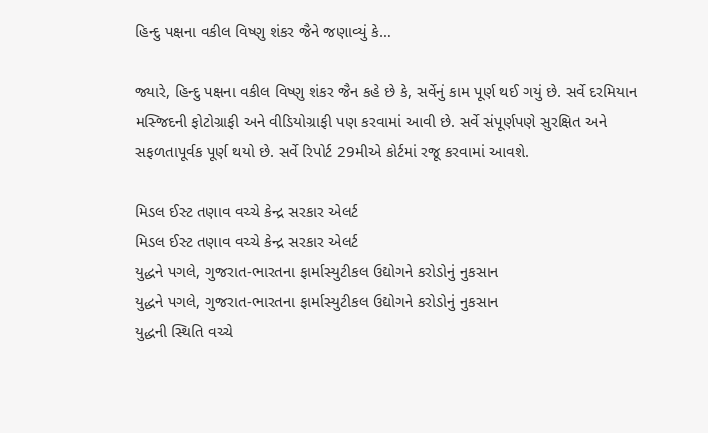હિન્દુ પક્ષના વકીલ વિષ્ણુ શંકર જૈને જણાવ્યું કે…

જ્યારે, હિન્દુ પક્ષના વકીલ વિષ્ણુ શંકર જૈન કહે છે કે, સર્વેનું કામ પૂર્ણ થઈ ગયું છે. સર્વે દરમિયાન મસ્જિદની ફોટોગ્રાફી અને વીડિયોગ્રાફી પણ કરવામાં આવી છે. સર્વે સંપૂર્ણપણે સુરક્ષિત અને સફળતાપૂર્વક પૂર્ણ થયો છે. સર્વે રિપોર્ટ 29મીએ કોર્ટમાં રજૂ કરવામાં આવશે.

મિડલ ઈસ્ટ તણાવ વચ્ચે કેન્દ્ર સરકાર એલર્ટ
મિડલ ઈસ્ટ તણાવ વચ્ચે કેન્દ્ર સરકાર એલર્ટ
યુદ્ધને પગલે, ગુજરાત-ભારતના ફાર્માસ્યુટીકલ ઉદ્યોગને કરોડોનું નુકસાન
યુદ્ધને પગલે, ગુજરાત-ભારતના ફાર્માસ્યુટીકલ ઉદ્યોગને કરોડોનું નુકસાન
યુદ્ધની સ્થિતિ વચ્ચે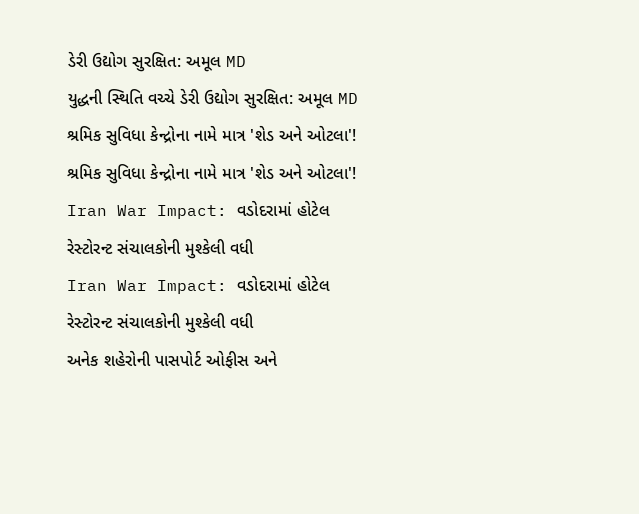ડેરી ઉદ્યોગ સુરક્ષિત: અમૂલ MD
યુદ્ધની સ્થિતિ વચ્ચે ડેરી ઉદ્યોગ સુરક્ષિત: અમૂલ MD
શ્રમિક સુવિધા કેન્દ્રોના નામે માત્ર 'શેડ અને ઓટલા'!
શ્રમિક સુવિધા કેન્દ્રોના નામે માત્ર 'શેડ અને ઓટલા'!
Iran War Impact: વડોદરામાં હોટેલ રેસ્ટોરન્ટ સંચાલકોની મુશ્કેલી વધી
Iran War Impact: વડોદરામાં હોટેલ રેસ્ટોરન્ટ સંચાલકોની મુશ્કેલી વધી
અનેક શહેરોની પાસપોર્ટ ઓફીસ અને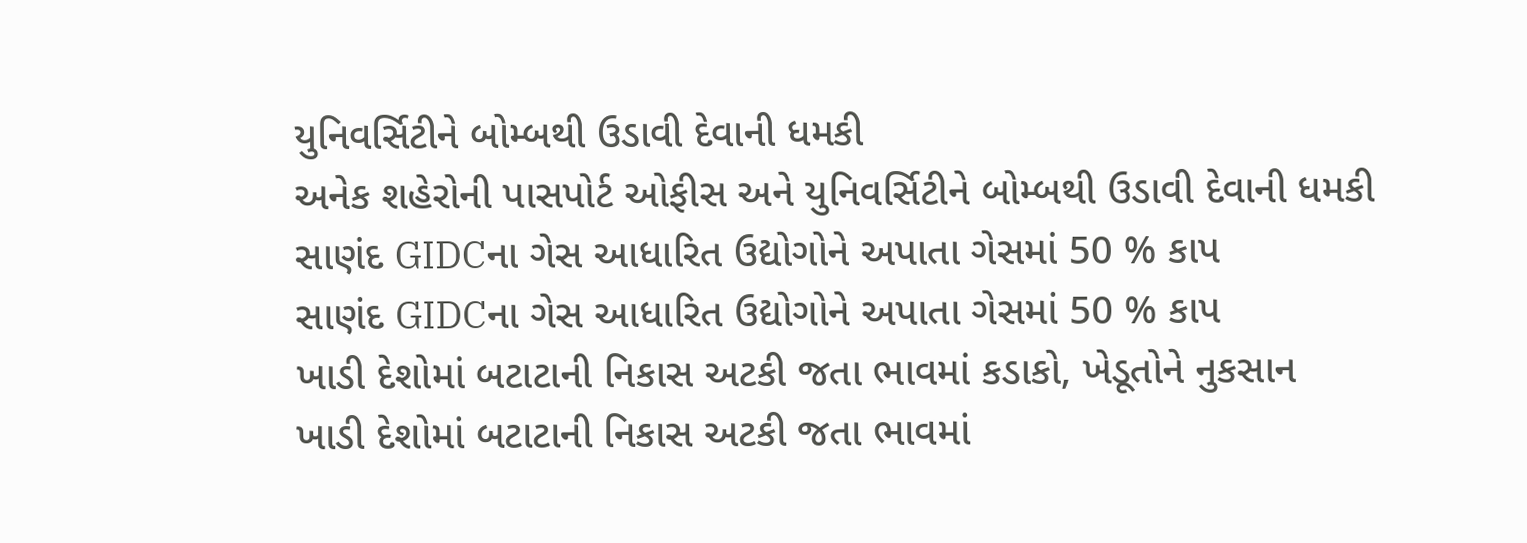યુનિવર્સિટીને બોમ્બથી ઉડાવી દેવાની ધમકી
અનેક શહેરોની પાસપોર્ટ ઓફીસ અને યુનિવર્સિટીને બોમ્બથી ઉડાવી દેવાની ધમકી
સાણંદ GIDCના ગેસ આધારિત ઉદ્યોગોને અપાતા ગેસમાં 50 % કાપ
સાણંદ GIDCના ગેસ આધારિત ઉદ્યોગોને અપાતા ગેસમાં 50 % કાપ
ખાડી દેશોમાં બટાટાની નિકાસ અટકી જતા ભાવમાં કડાકો, ખેડૂતોને નુકસાન
ખાડી દેશોમાં બટાટાની નિકાસ અટકી જતા ભાવમાં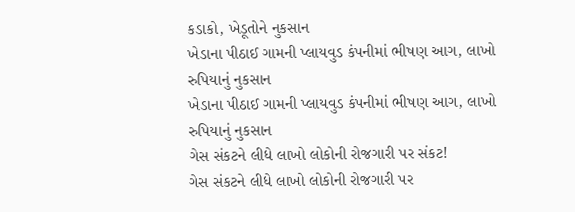કડાકો, ખેડૂતોને નુકસાન
ખેડાના પીઠાઈ ગામની પ્લાયવુડ કંપનીમાં ભીષણ આગ, લાખો રુપિયાનું નુકસાન
ખેડાના પીઠાઈ ગામની પ્લાયવુડ કંપનીમાં ભીષણ આગ, લાખો રુપિયાનું નુકસાન
ગેસ સંકટને લીધે લાખો લોકોની રોજગારી પર સંકટ!
ગેસ સંકટને લીધે લાખો લોકોની રોજગારી પર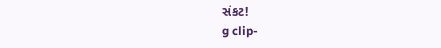સંકટ!
g clip-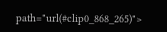path="url(#clip0_868_265)">